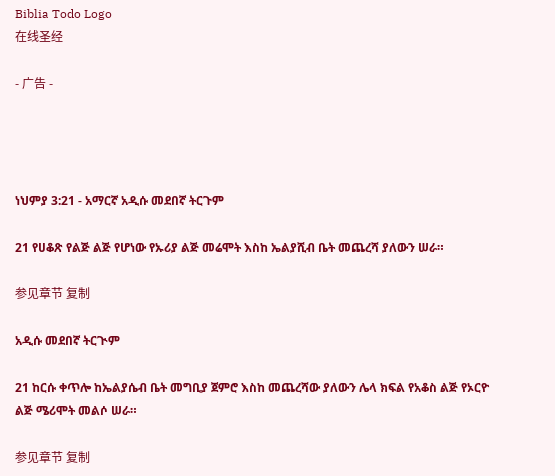Biblia Todo Logo
在线圣经

- 广告 -




ነህምያ 3:21 - አማርኛ አዲሱ መደበኛ ትርጉም

21 የሀቆጽ የልጅ ልጅ የሆነው የኡሪያ ልጅ መሬሞት እስከ ኤልያሺብ ቤት መጨረሻ ያለውን ሠራ።

参见章节 复制

አዲሱ መደበኛ ትርጒም

21 ከርሱ ቀጥሎ ከኤልያሴብ ቤት መግቢያ ጀምሮ እስከ መጨረሻው ያለውን ሌላ ክፍል የአቆስ ልጅ የኦርዮ ልጅ ሜሪሞት መልሶ ሠራ።

参见章节 复制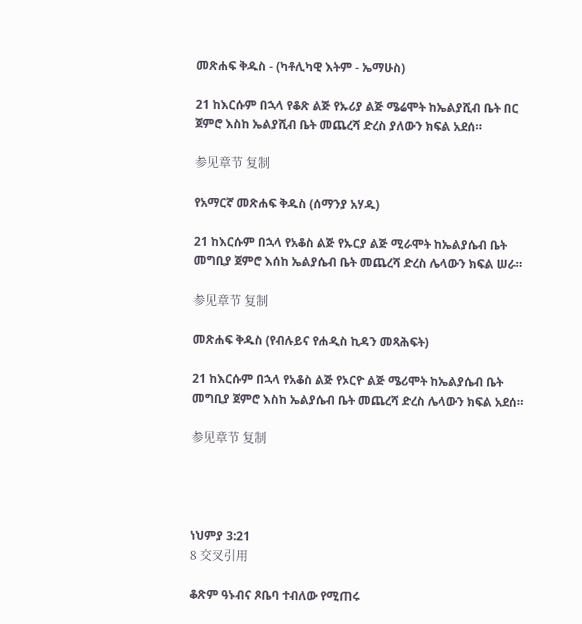መጽሐፍ ቅዱስ - (ካቶሊካዊ እትም - ኤማሁስ)

21 ከእርሱም በኋላ የቆጽ ልጅ የኡሪያ ልጅ ሜሬሞት ከኤልያሺብ ቤት በር ጀምሮ እስከ ኤልያሺብ ቤት መጨረሻ ድረስ ያለውን ክፍል አደሰ።

参见章节 复制

የአማርኛ መጽሐፍ ቅዱስ (ሰማንያ አሃዱ)

21 ከእርሱም በኋላ የአቆስ ልጅ የኡርያ ልጅ ሚራሞት ከኤልያሴብ ቤት መግቢያ ጀምሮ እሰከ ኤልያሴብ ቤት መጨረሻ ድረስ ሌላውን ክፍል ሠራ።

参见章节 复制

መጽሐፍ ቅዱስ (የብሉይና የሐዲስ ኪዳን መጻሕፍት)

21 ከእርሱም በኋላ የአቆስ ልጅ የኦርዮ ልጅ ሜሪሞት ከኤልያሴብ ቤት መግቢያ ጀምሮ እስከ ኤልያሴብ ቤት መጨረሻ ድረስ ሌላውን ክፍል አደሰ።

参见章节 复制




ነህምያ 3:21
8 交叉引用

ቆጽም ዓኑብና ጾቤባ ተብለው የሚጠሩ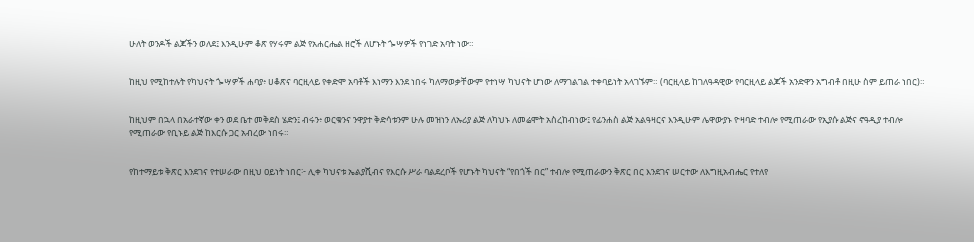ሁለት ወንዶች ልጆችን ወለደ፤ እንዲሁም ቆጽ የሃሩም ልጅ የአሐርሔል ዘሮች ለሆኑት ጐሣዎች የነገድ አባት ነው።


ከዚህ የሚከተሉት የካህናት ጐሣዎች ሐባያ፥ ሀቆጽና ባርዚላይ የቀድሞ አባቶች እነማን እንደ ነበሩ ካለማወቃቸውም የተነሣ ካህናት ሆነው ለማገልገል ተቀባይነት አላገኙም። (ባርዚላይ ከገለዓዳዊው የባርዚላይ ልጆች አንድዋን አግብቶ በዚሁ ስም ይጠራ ነበር)።


ከዚህም በኋላ በአራተኛው ቀን ወደ ቤተ መቅደስ ሄድን፤ ብሩን፥ ወርቁንና ንዋያተ ቅድሳቱንም ሁሉ መዝነን ለኡሪያ ልጅ ለካህኑ ለመሬሞት አስረከብነው፤ የፊንሐስ ልጅ አልዓዛርና እንዲሁም ሌዋውያኑ ዮዛባድ ተብሎ የሚጠራው የኢያሱ ልጅና ኖዓዲያ ተብሎ የሚጠራው የቢኑይ ልጅ ከእርሱ ጋር አብረው ነበሩ።


የከተማይቱ ቅጽር እንደገና የተሠራው በዚህ ዐይነት ነበር፦ ሊቀ ካህናቱ ኤልያሺብና የእርሱ ሥራ ባልደረቦች የሆኑት ካህናት “የበጎች በር” ተብሎ የሚጠራውን ቅጽር በር እንደገና ሠርተው ለእግዚአብሔር የተለየ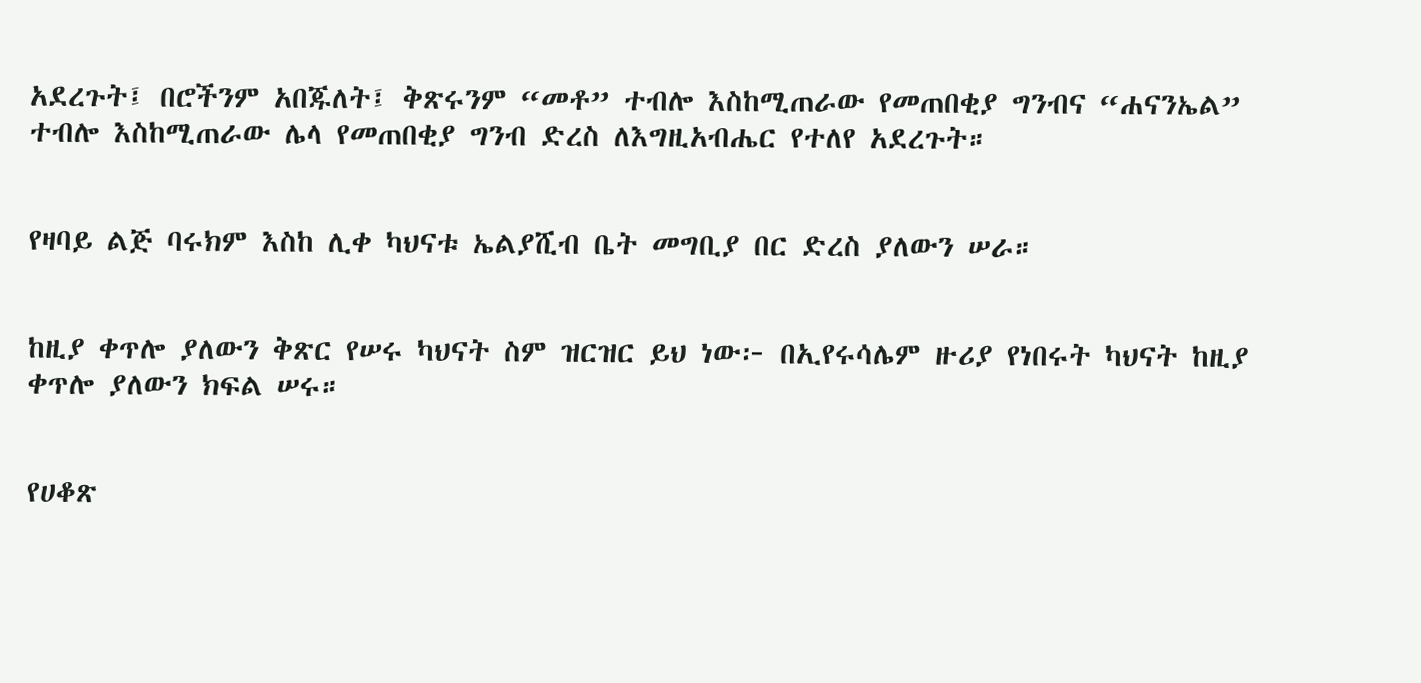አደረጉት፤ በሮችንም አበጁለት፤ ቅጽሩንም “መቶ” ተብሎ እስከሚጠራው የመጠበቂያ ግንብና “ሐናንኤል” ተብሎ እስከሚጠራው ሌላ የመጠበቂያ ግንብ ድረስ ለእግዚአብሔር የተለየ አደረጉት።


የዛባይ ልጅ ባሩክም እስከ ሊቀ ካህናቱ ኤልያሺብ ቤት መግቢያ በር ድረስ ያለውን ሠራ።


ከዚያ ቀጥሎ ያለውን ቅጽር የሠሩ ካህናት ስም ዝርዝር ይህ ነው፦ በኢየሩሳሌም ዙሪያ የነበሩት ካህናት ከዚያ ቀጥሎ ያለውን ክፍል ሠሩ።


የሀቆጽ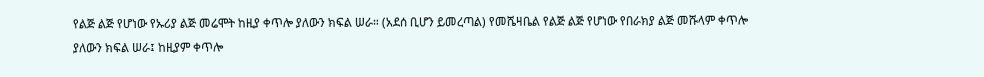የልጅ ልጅ የሆነው የኡሪያ ልጅ መሬሞት ከዚያ ቀጥሎ ያለውን ክፍል ሠራ። (አደሰ ቢሆን ይመረጣል) የመሼዛቤል የልጅ ልጅ የሆነው የበራክያ ልጅ መሹላም ቀጥሎ ያለውን ክፍል ሠራ፤ ከዚያም ቀጥሎ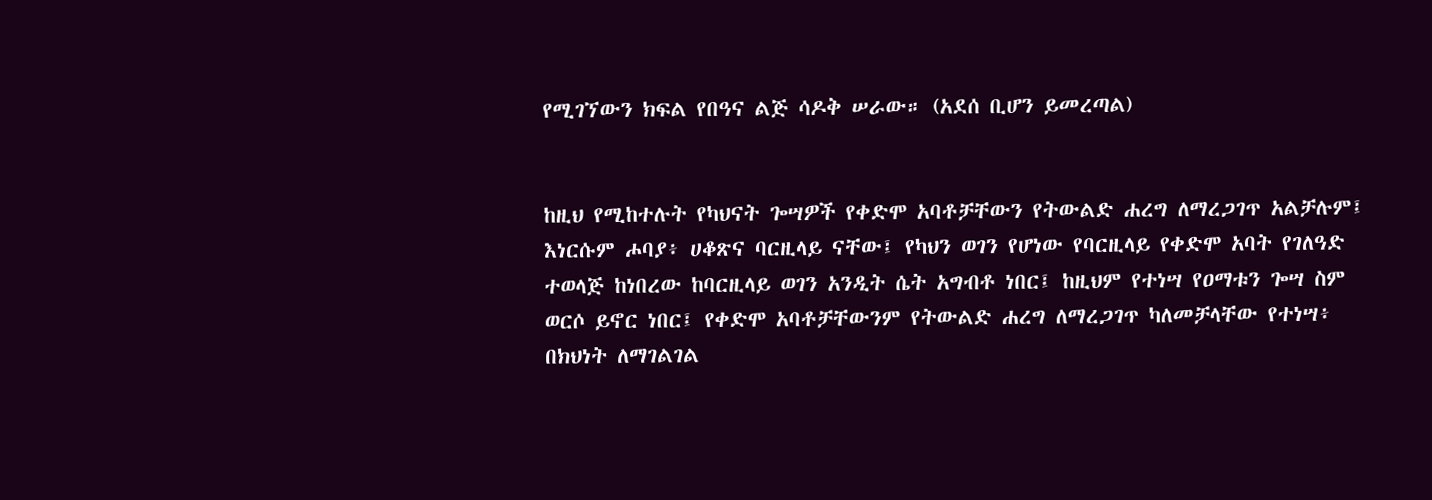የሚገኘውን ክፍል የበዓና ልጅ ሳዶቅ ሠራው። (አደሰ ቢሆን ይመረጣል)


ከዚህ የሚከተሉት የካህናት ጐሣዎች የቀድሞ አባቶቻቸውን የትውልድ ሐረግ ለማረጋገጥ አልቻሉም፤ እነርሱም ሖባያ፥ ሀቆጽና ባርዚላይ ናቸው፤ የካህን ወገን የሆነው የባርዚላይ የቀድሞ አባት የገለዓድ ተወላጅ ከነበረው ከባርዚላይ ወገን አንዲት ሴት አግብቶ ነበር፤ ከዚህም የተነሣ የዐማቱን ጐሣ ስም ወርሶ ይኖር ነበር፤ የቀድሞ አባቶቻቸውንም የትውልድ ሐረግ ለማረጋገጥ ካለመቻላቸው የተነሣ፥ በክህነት ለማገልገል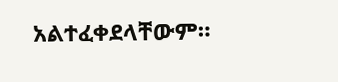አልተፈቀደላቸውም።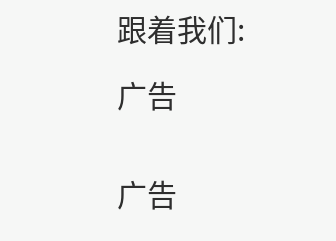跟着我们:

广告


广告